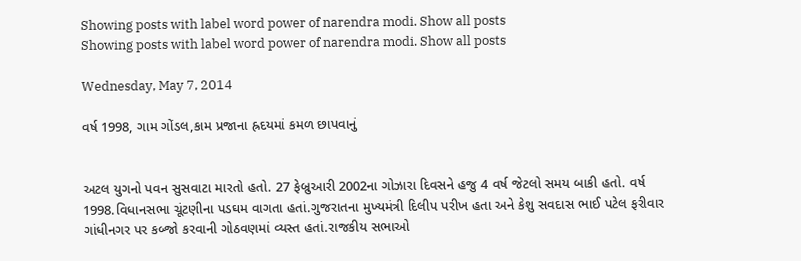Showing posts with label word power of narendra modi. Show all posts
Showing posts with label word power of narendra modi. Show all posts

Wednesday, May 7, 2014

વર્ષ 1998, ગામ ગોંડલ,કામ પ્રજાના હ્રદયમાં કમળ છાપવાનું


અટલ યુગનો પવન સુસવાટા મારતો હતો. 27 ફેબ્રુઆરી 2002ના ગોઝારા દિવસને હજુ 4 વર્ષ જેટલો સમય બાકી હતો. વર્ષ 1998.વિધાનસભા ચૂંટણીના પડઘમ વાગતા હતાં.ગુજરાતના મુખ્યમંત્રી દિલીપ પરીખ હતા અને કેશુ સવદાસ ભાઈ પટેલ ફરીવાર ગાંધીનગર પર કબ્જો કરવાની ગોઠવણમાં વ્યસ્ત હતાં.રાજકીય સભાઓ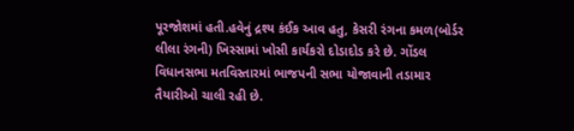પૂરજોશમાં હતી.હવેનું દ્રશ્ય કંઈક આવ હતુ, કેસરી રંગના કમળ(બોર્ડર લીલા રંગની) ખિસ્સામાં ખોસી કાર્યકરો દોડાદોડ કરે છે. ગોંડલ વિધાનસભા મતવિસ્તારમાં ભાજપની સભા યોજાવાની તડામાર તૈયારીઓ ચાલી રહી છે.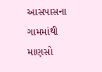આસપાસના ગામમાંથી માણસો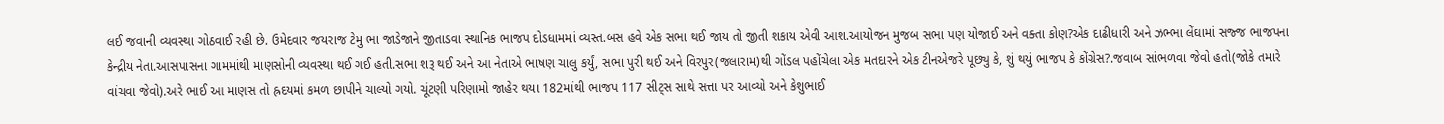લઈ જવાની વ્યવસ્થા ગોઠવાઈ રહી છે. ઉમેદવાર જયરાજ ટેમુ ભા જાડેજાને જીતાડવા સ્થાનિક ભાજપ દોડધામમાં વ્યસ્ત.બસ હવે એક સભા થઈ જાય તો જીતી શકાય એવી આશ.આયોજન મુજબ સભા પણ યોજાઈ અને વક્તા કોણ?એક દાઢીધારી અને ઝભ્ભા લેંઘામાં સજ્જ ભાજપના કેન્દ્રીય નેતા.આસપાસના ગામમાંથી માણસોની વ્યવસ્થા થઈ ગઈ હતી.સભા શરૂ થઈ અને આ નેતાએ ભાષણ ચાલુ કર્યું, સભા પુરી થઈ અને વિરપુર(જલારામ)થી ગોંડલ પહોંચેલા એક મતદારને એક ટીનએજરે પૂછ્યુ કે, શું થયું ભાજપ કે કોંગ્રેસ?.જવાબ સાંભળવા જેવો હતો(જોકે તમારે વાંચવા જેવો).અરે ભાઈ આ માણસ તો હ્રદયમાં કમળ છાપીને ચાલ્યો ગયો. ચૂંટણી પરિણામો જાહેર થયા 182માંથી ભાજપ 117 સીટ્સ સાથે સત્તા પર આવ્યો અને કેશુભાઈ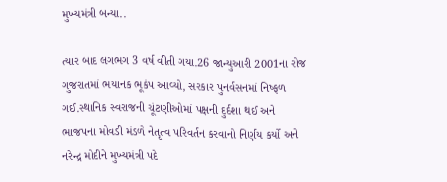મુખ્યમંત્રી બન્યા..

ત્યાર બાદ લગભગ 3 વર્ષ વીતી ગયા.26 જાન્યુઆરી 2001ના રોજ ગુજરાતમાં ભયાનક ભૂકંપ આવ્યો, સરકાર પુનર્વસનમાં નિષ્ફળ ગઈ.સ્થાનિક સ્વરાજની ચૂંટણીઓમાં પક્ષની દુર્દશા થઈ અને ભાજપના મોવડી મંડળે નેતૃત્વ પરિવર્તન કરવાનો નિર્ણય કર્યો અને નરેન્દ્ર મોદીને મુખ્યમંત્રી પદે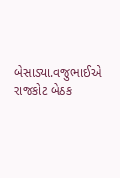બેસાડ્યા.વજુભાઈએ રાજકોટ બેઠક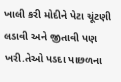ખાલી કરી મોદીને પેટા ચૂંટણી લડાવી અને જીતાવી પણ ખરી.તેઓ પડદા પાછળના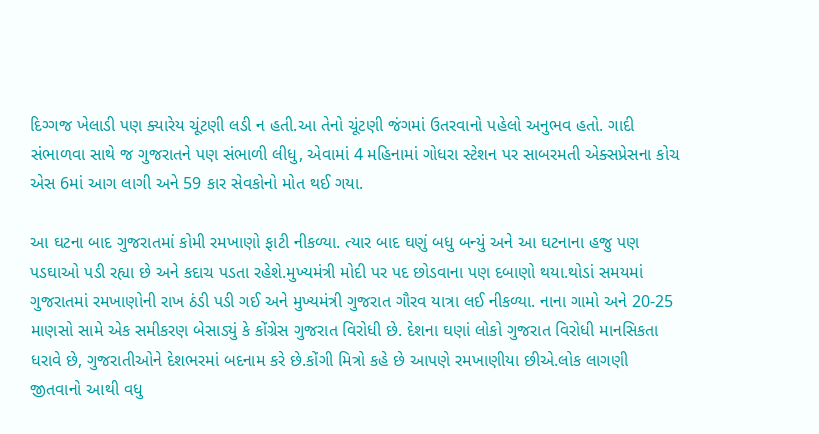દિગ્ગજ ખેલાડી પણ ક્યારેય ચૂંટણી લડી ન હતી.આ તેનો ચૂંટણી જંગમાં ઉતરવાનો પહેલો અનુભવ હતો. ગાદી સંભાળવા સાથે જ ગુજરાતને પણ સંભાળી લીધુ, એવામાં 4 મહિનામાં ગોધરા સ્ટેશન પર સાબરમતી એક્સપ્રેસના કોચ એસ 6માં આગ લાગી અને 59 કાર સેવકોનો મોત થઈ ગયા.

આ ઘટના બાદ ગુજરાતમાં કોમી રમખાણો ફાટી નીકળ્યા. ત્યાર બાદ ઘણું બધુ બન્યું અને આ ઘટનાના હજુ પણ પડઘાઓ પડી રહ્યા છે અને કદાચ પડતા રહેશે.મુખ્યમંત્રી મોદી પર પદ છોડવાના પણ દબાણો થયા.થોડાં સમયમાં ગુજરાતમાં રમખાણોની રાખ ઠંડી પડી ગઈ અને મુખ્યમંત્રી ગુજરાત ગૌરવ યાત્રા લઈ નીકળ્યા. નાના ગામો અને 20-25 માણસો સામે એક સમીકરણ બેસાડ્યું કે કોંગ્રેસ ગુજરાત વિરોધી છે. દેશના ઘણાં લોકો ગુજરાત વિરોધી માનસિકતા ધરાવે છે, ગુજરાતીઓને દેશભરમાં બદનામ કરે છે.કોંગી મિત્રો કહે છે આપણે રમખાણીયા છીએ.લોક લાગણી જીતવાનો આથી વધુ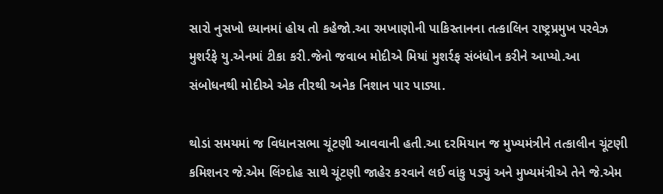સારો નુસખો ધ્યાનમાં હોય તો કહેજો.આ રમખાણોની પાકિસ્તાનના તત્કાલિન રાષ્ટ્રપ્રમુખ પરવેઝ મુશર્રફે યુ.એનમાં ટીકા કરી.જેનો જવાબ મોદીએ મિયાં મુશર્રફ સંબંધોન કરીને આપ્યો.આ સંબોધનથી મોદીએ એક તીરથી અનેક નિશાન પાર પાડ્યા.

થોડાં સમયમાં જ વિધાનસભા ચૂંટણી આવવાની હતી.આ દરમિયાન જ મુખ્યમંત્રીને તત્કાલીન ચૂંટણી કમિશનર જે.એમ લિંગ્દોહ સાથે ચૂંટણી જાહેર કરવાને લઈ વાંકુ પડ્યું અને મુખ્યમંત્રીએ તેને જે.એમ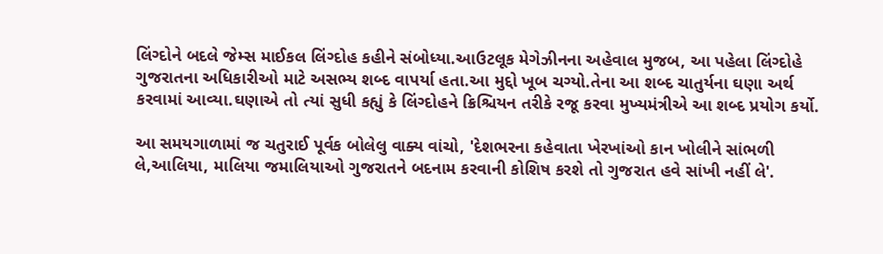લિંગ્દોને બદલે જેમ્સ માઈકલ લિંગ્દોહ કહીને સંબોધ્યા.આઉટલૂક મેગેઝીનના અહેવાલ મુજબ, આ પહેલા લિંગ્દોહે ગુજરાતના અધિકારીઓ માટે અસભ્ય શબ્દ વાપર્યા હતા.આ મુદ્દો ખૂબ ચગ્યો.તેના આ શબ્દ ચાતુર્યના ઘણા અર્થ કરવામાં આવ્યા.ઘણાએ તો ત્યાં સુધી કહ્યું કે લિંગ્દોહને ક્રિશ્ચિયન તરીકે રજૂ કરવા મુખ્યમંત્રીએ આ શબ્દ પ્રયોગ કર્યો.

આ સમયગાળામાં જ ચતુરાઈ પૂર્વક બોલેલુ વાક્ય વાંચો, 'દેશભરના કહેવાતા ખેરખાંઓ કાન ખોલીને સાંભળી લે,આલિયા, માલિયા જમાલિયાઓ ગુજરાતને બદનામ કરવાની કોશિષ કરશે તો ગુજરાત હવે સાંખી નહીં લે'.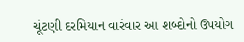ચૂંટણી દરમિયાન વારંવાર આ શબ્દોનો ઉપયોગ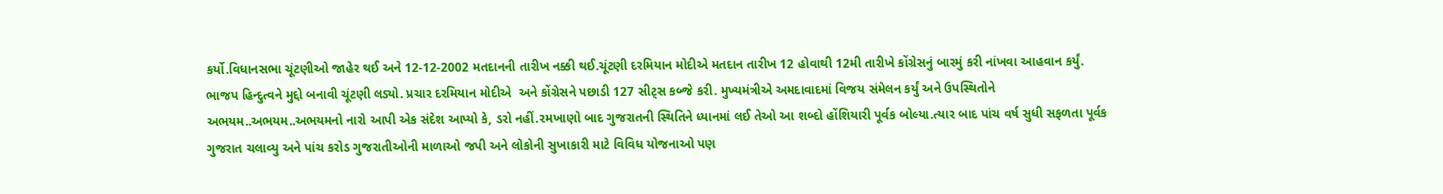કર્યો.વિધાનસભા ચૂંટણીઓ જાહેર થઈ અને 12-12-2002 મતદાનની તારીખ નક્કી થઈ.ચૂંટણી દરમિયાન મોદીએ મતદાન તારીખ 12 હોવાથી 12મી તારીખે કોંગ્રેસનું બારમું કરી નાંખવા આહવાન કર્યું.  ભાજપ હિન્દુત્વને મુદ્દો બનાવી ચૂંટણી લડ્યો. પ્રચાર દરમિયાન મોદીએ  અને કોંગ્રેસને પછાડી 127 સીટ્સ કબ્જે કરી. મુખ્યમંત્રીએ અમદાવાદમાં વિજય સંમેલન કર્યું અને ઉપસ્થિતોને અભયમ..અભયમ..અભયમનો નારો આપી એક સંદેશ આપ્યો કે, ડરો નહીં.રમખાણો બાદ ગુજરાતની સ્થિતિને ધ્યાનમાં લઈ તેઓ આ શબ્દો હોંશિયારી પૂર્વક બોલ્યા.ત્યાર બાદ પાંચ વર્ષ સુધી સફળતા પૂર્વક ગુજરાત ચલાવ્યુ અને પાંચ કરોડ ગુજરાતીઓની માળાઓ જપી અને લોકોની સુખાકારી માટે વિવિધ યોજનાઓ પણ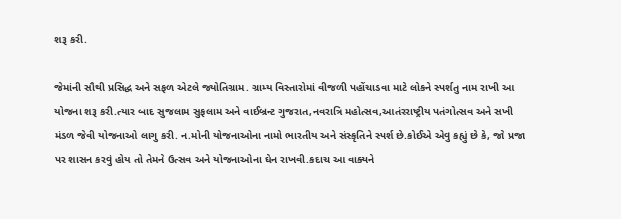શરૂ કરી.

જેમાંની સૌથી પ્રસિદ્ધ અને સફળ એટલે જ્યોતિગ્રામ. ગ્રામ્ય વિસ્તારોમાં વીજળી પહોંચાડવા માટે લોકને સ્પર્શતુ નામ રાખી આ યોજના શરૂ કરી.ત્યાર બાદ સુજલામ સુફલામ અને વાઈબ્રન્ટ ગુજરાત,નવરાત્રિ મહોત્સવ,આતંરરાષ્ટ્રીય પતંગોત્સવ અને સખી મંડળ જેવી યોજનાઓ લાગુ કરી. ન.મોની યોજનાઓના નામો ભારતીય અને સંસ્કૃતિને સ્પર્શ છે.કોઈએ એવુ કહ્યું છે કે, જો પ્રજા પર શાસન કરવું હોય તો તેમને ઉત્સવ અને યોજનાઓના ઘેન રાખવી.કદાચ આ વાક્યને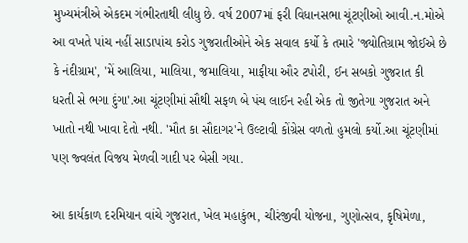મુખ્યમંત્રીએ એકદમ ગંભીરતાથી લીધુ છે. વર્ષ 2007માં ફરી વિધાનસભા ચૂંટણીઓ આવી.ન.મોએ આ વખતે પાંચ નહીં સાડાપાંચ કરોડ ગુજરાતીઓને એક સવાલ કર્યો કે તમારે 'જ્યોતિગ્રામ જોઈએ છે કે નંદીગ્રામ', 'મેં આલિયા, માલિયા, જમાલિયા, માફીયા ઔર ટપોરી, ઈન સબકો ગુજરાત કી ધરતી સે ભગા દુંગા'.આ ચૂંટણીમાં સૌથી સફળ બે પંચ લાઈન રહી એક તો જીતેગા ગુજરાત અને ખાતો નથી ખાવા દેતો નથી. 'મૌત કા સૌદાગર'ને ઉલ્ટાવી કોંગ્રેસ વળતો હુમલો કર્યો.આ ચૂંટણીમાં પણ જ્વલંત વિજય મેળવી ગાદી પર બેસી ગયા.

આ કાર્યકાળ દરમિયાન વાંચે ગુજરાત, ખેલ મહાકુંભ, ચીરંજીવી યોજના, ગુણોત્સવ, કૃષિમેળા,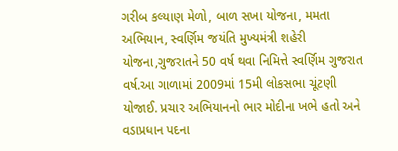ગરીબ કલ્યાણ મેળો, બાળ સખા યોજના, મમતા અભિયાન, સ્વર્ણિમ જયંતિ મુખ્યમંત્રી શહેરી યોજના,ગુજરાતને 50 વર્ષ થવા નિમિત્તે સ્વર્ણિમ ગુજરાત વર્ષ.આ ગાળામાં 2009માં 15મી લોકસભા ચૂંટણી યોજાઈ. પ્રચાર અભિયાનનો ભાર મોદીના ખભે હતો અને વડાપ્રધાન પદના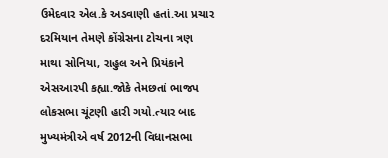ઉમેદવાર એલ.કે અડવાણી હતાં.આ પ્રચાર દરમિયાન તેમણે કોંગ્રેસના ટોચના ત્રણ માથા સોનિયા, રાહુલ અને પ્રિયંકાને એસઆરપી કહ્યા.જોકે તેમછતાં ભાજપ લોકસભા ચૂંટણી હારી ગયો.ત્યાર બાદ મુખ્યમંત્રીએ વર્ષ 2012ની વિધાનસભા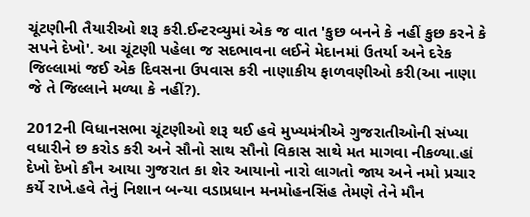ચૂંટણીની તૈયારીઓ શરૂ કરી.ઈન્ટરવ્યુમાં એક જ વાત 'કુછ બનને કે નહીં કુછ કરને કે સપને દેખો'. આ ચૂંટણી પહેલા જ સદભાવના લઈને મેદાનમાં ઉતર્યા અને દરેક જિલ્લામાં જઈ એક દિવસના ઉપવાસ કરી નાણાકીય ફાળવણીઓ કરી(આ નાણા જે તે જિલ્લાને મળ્યા કે નહીં?).

2012ની વિધાનસભા ચૂંટણીઓ શરૂ થઈ હવે મુખ્યમંત્રીએ ગુજરાતીઓની સંખ્યા વધારીને છ કરોડ કરી અને સૌનો સાથ સૌનો વિકાસ સાથે મત માગવા નીકળ્યા.હાં દેખો દેખો કૌન આયા ગુજરાત કા શેર આયાનો નારો લાગતો જાય અને નમો પ્રચાર કર્યે રાખે.હવે તેનું નિશાન બન્યા વડાપ્રધાન મનમોહનસિંહ તેમણે તેને મૌન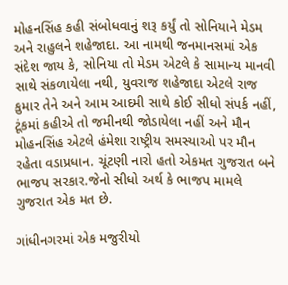મોહનસિંહ કહી સંબોધવાનું શરૂ કર્યું તો સોનિયાને મેડમ અને રાહુલને શહેજાદા. આ નામથી જનમાનસમાં એક સંદેશ જાય કે, સોનિયા તો મેડમ એટલે કે સામાન્ય માનવી સાથે સંકળાયેલા નથી, યુવરાજ શહેજાદા એટલે રાજ કુમાર તેને અને આમ આદમી સાથે કોઈ સીધો સંપર્ક નહીં, ટૂંકમાં કહીએ તો જમીનથી જોડાયેલા નહીં અને મૌન મોહનસિંહ એટલે હંમેશા રાષ્ટ્રીય સમસ્યાઓ પર મૌન રહેતા વડાપ્રધાન. ચૂંટણી નારો હતો એકમત ગુજરાત બને ભાજપ સરકાર.જેનો સીધો અર્થ કે ભાજપ મામલે ગુજરાત એક મત છે.

ગાંધીનગરમાં એક મજુરીયો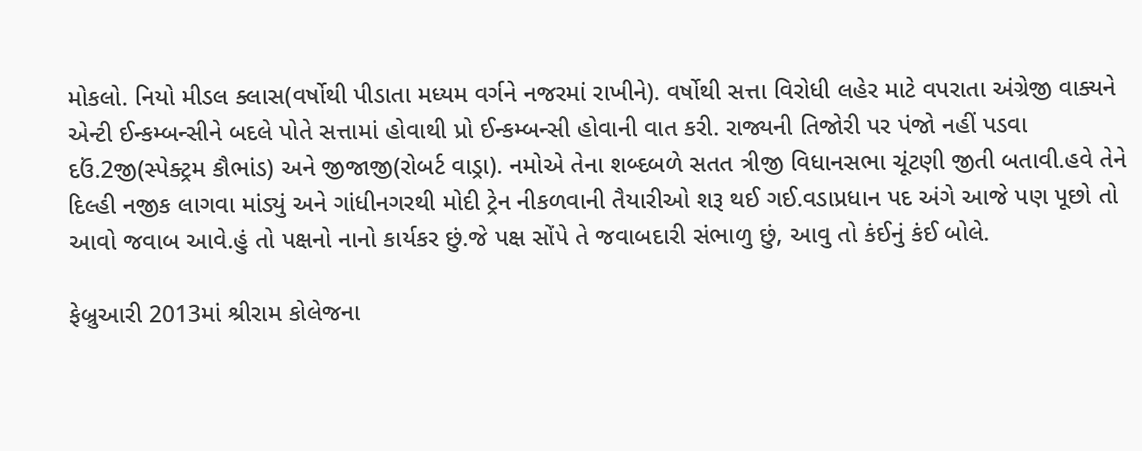મોકલો. નિયો મીડલ ક્લાસ(વર્ષોથી પીડાતા મધ્યમ વર્ગને નજરમાં રાખીને). વર્ષોથી સત્તા વિરોધી લહેર માટે વપરાતા અંગ્રેજી વાક્યને એન્ટી ઈન્કમ્બન્સીને બદલે પોતે સત્તામાં હોવાથી પ્રો ઈન્કમ્બન્સી હોવાની વાત કરી. રાજ્યની તિજોરી પર પંજો નહીં પડવા દઉં.2જી(સ્પેક્ટ્રમ કૌભાંડ) અને જીજાજી(રોબર્ટ વાડ્રા). નમોએ તેના શબ્દબળે સતત ત્રીજી વિધાનસભા ચૂંટણી જીતી બતાવી.હવે તેને દિલ્હી નજીક લાગવા માંડ્યું અને ગાંધીનગરથી મોદી ટ્રેન નીકળવાની તૈયારીઓ શરૂ થઈ ગઈ.વડાપ્રધાન પદ અંગે આજે પણ પૂછો તો આવો જવાબ આવે.હું તો પક્ષનો નાનો કાર્યકર છું.જે પક્ષ સોંપે તે જવાબદારી સંભાળુ છું, આવુ તો કંઈનું કંઈ બોલે.

ફેબ્રુઆરી 2013માં શ્રીરામ કોલેજના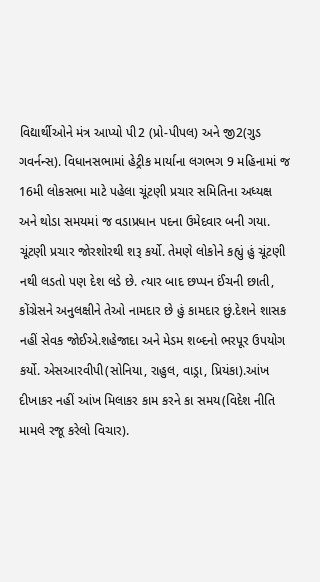વિદ્યાર્થીઓને મંત્ર આપ્યો પી2 (પ્રો-પીપલ) અને જી2(ગુડ ગવર્નન્સ). વિધાનસભામાં હેટ્રીક માર્યાના લગભગ 9 મહિનામાં જ 16મી લોકસભા માટે પહેલા ચૂંટણી પ્રચાર સમિતિના અધ્યક્ષ અને થોડા સમયમાં જ વડાપ્રધાન પદના ઉમેદવાર બની ગયા. ચૂંટણી પ્રચાર જોરશોરથી શરૂ કર્યો. તેમણે લોકોને કહ્યું હું ચૂંટણી નથી લડતો પણ દેશ લડે છે. ત્યાર બાદ છપ્પન ઈંચની છાતી, કોંગ્રેસને અનુલક્ષીને તેઓ નામદાર છે હું કામદાર છું.દેશને શાસક નહીં સેવક જોઈએ.શહેજાદા અને મેડમ શબ્દનો ભરપૂર ઉપયોગ કર્યો. એસઆરવીપી(સોનિયા, રાહુલ, વાડ્રા, પ્રિયંકા).આંખ દીખાકર નહીં આંખ મિલાકર કામ કરને કા સમય(વિદેશ નીતિ મામલે રજૂ કરેલો વિચાર).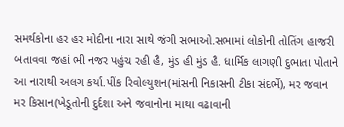સમર્થકોના હર હર મોદીના નારા સાથે જંગી સભાઓ.સભામાં લોકોની તોતિંગ હાજરી બતાવવા જહાં ભી નજર પહુંચ રહી હૈ, મુંડ હી મુંડ હૈ. ધાર્મિક લાગણી દુભાતા પોતાને આ નારાથી અલગ કર્યા.પીંક રિવોલ્યુશન(માંસની નિકાસની ટીકા સંદર્ભે), મર જવાન મર કિસાન(ખેડૂતોની દુર્દશા અને જવાનોના માથા વઢાવાની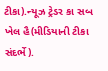ટીકા).ન્યૂઝ ટ્રેડર કા સબ ખેલ હૈ(મીડિયાની ટીકા સંદર્ભે).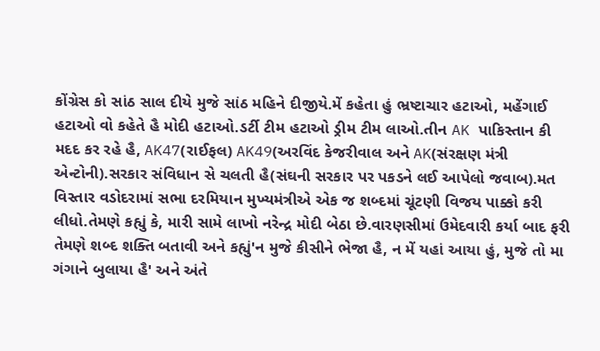કોંગ્રેસ કો સાંઠ સાલ દીયે મુજે સાંઠ મહિને દીજીયે.મેં કહેતા હું ભ્રષ્ટાચાર હટાઓ, મહેંગાઈ હટાઓ વો કહેતે હૈ મોદી હટાઓ.ડર્ટી ટીમ હટાઓ ડ્રીમ ટીમ લાઓ.તીન AK પાકિસ્તાન કી મદદ કર રહે હૈ, AK47(રાઈફલ) AK49(અરવિંદ કેજરીવાલ અને AK(સંરક્ષણ મંત્રી એન્ટોની).સરકાર સંવિધાન સે ચલતી હૈ(સંઘની સરકાર પર પકડને લઈ આપેલો જવાબ).મત વિસ્તાર વડોદરામાં સભા દરમિયાન મુખ્યમંત્રીએ એક જ શબ્દમાં ચૂંટણી વિજય પાક્કો કરી લીધો.તેમણે કહ્યું કે, મારી સામે લાખો નરેન્દ્ર મોદી બેઠા છે.વારણસીમાં ઉમેદવારી કર્યા બાદ ફરી તેમણે શબ્દ શક્તિ બતાવી અને કહ્યું'ન મુજે કીસીને ભેજા હૈ, ન મેં યહાં આયા હું, મુજે તો મા ગંગાને બુલાયા હૈ' અને અંતે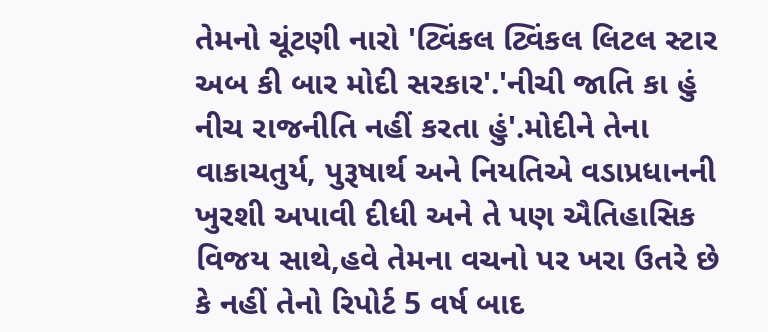તેમનો ચૂંટણી નારો 'ટ્વિંકલ ટ્વિંકલ લિટલ સ્ટાર અબ કી બાર મોદી સરકાર'.'નીચી જાતિ કા હું નીચ રાજનીતિ નહીં કરતા હું'.મોદીને તેના વાકાચતુર્ય, પુરૂષાર્થ અને નિયતિએ વડાપ્રધાનની ખુરશી અપાવી દીધી અને તે પણ ઐતિહાસિક વિજય સાથે,હવે તેમના વચનો પર ખરા ઉતરે છે કે નહીં તેનો રિપોર્ટ 5 વર્ષ બાદ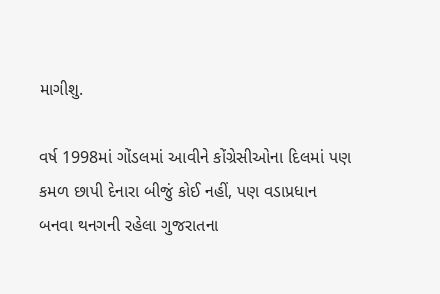માગીશુ.

વર્ષ 1998માં ગોંડલમાં આવીને કોંગ્રેસીઓના દિલમાં પણ કમળ છાપી દેનારા બીજું કોઈ નહીં, પણ વડાપ્રધાન બનવા થનગની રહેલા ગુજરાતના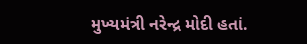મુખ્યમંત્રી નરેન્દ્ર મોદી હતાં.